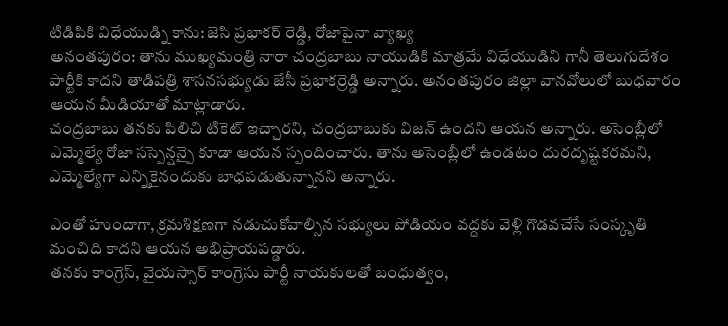టిడిపికి విధేయుడ్ని కాను: జెసి ప్రభాకర్ రెడ్డి, రోజాపైనా వ్యాఖ్య
అనంతపురం: తాను ముఖ్యమంత్రి నారా చంద్రబాబు నాయుడికి మాత్రమే విధేయుడిని గానీ తెలుగుదేశం పార్టీకి కాదని తాడిపత్రి శాసనసభ్యుడు జేసీ ప్రభాకర్రెడ్డి అన్నారు. అనంతపురం జిల్లా వానవోలులో బుధవారం ఆయన మీడియాతో మాట్లాడారు.
చంద్రబాబు తనకు పిలిచి టికెట్ ఇచ్చారని, చంద్రబాబుకు విజన్ ఉందని ఆయన అన్నారు. అసెంబ్లీలో ఎమ్మెల్యే రోజా సస్పెన్షన్పై కూడా ఆయన స్పందించారు. తాను అసెంబ్లీలో ఉండటం దురదృష్టకరమని, ఎమ్మెల్యేగా ఎన్నికైనందుకు బాధపడుతున్నానని అన్నారు.

ఎంతో హుందాగా, క్రమశిక్షణగా నడుచుకోవాల్సిన సభ్యులు పోడియం వద్దకు వెళ్లి గొడవచేసే సంస్కృతి మంచిది కాదని ఆయన అభిప్రాయపడ్డారు.
తనకు కాంగ్రెస్, వైయస్సార్ కాంగ్రెసు పార్టీ నాయకులతో బంధుత్వం,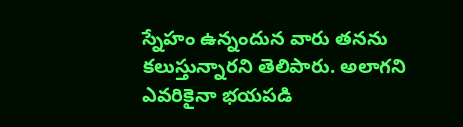స్నేహం ఉన్నందున వారు తనను కలుస్తున్నారని తెలిపారు. అలాగని ఎవరికైనా భయపడి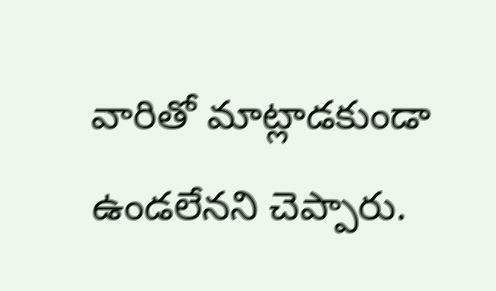వారితో మాట్లాడకుండా ఉండలేనని చెప్పారు.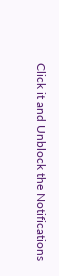Click it and Unblock the Notifications